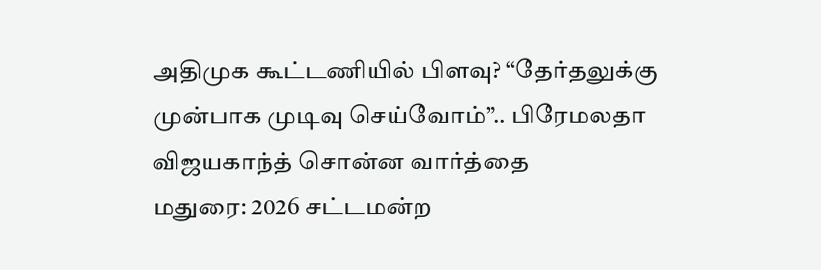அதிமுக கூட்டணியில் பிளவு? “தேர்தலுக்கு முன்பாக முடிவு செய்வோம்”.. பிரேமலதா விஜயகாந்த் சொன்ன வார்த்தை
மதுரை: 2026 சட்டமன்ற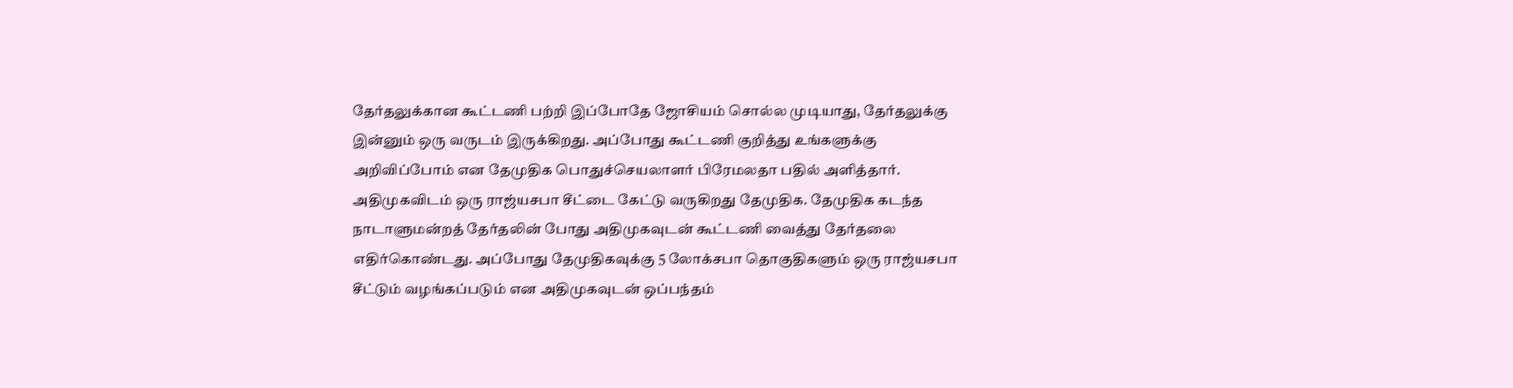தேர்தலுக்கான கூட்டணி பற்றி இப்போதே ஜோசியம் சொல்ல முடியாது, தேர்தலுக்கு இன்னும் ஒரு வருடம் இருக்கிறது. அப்போது கூட்டணி குறித்து உங்களுக்கு அறிவிப்போம் என தேமுதிக பொதுச்செயலாளர் பிரேமலதா பதில் அளித்தார்.
அதிமுகவிடம் ஒரு ராஜ்யசபா சீட்டை கேட்டு வருகிறது தேமுதிக. தேமுதிக கடந்த நாடாளுமன்றத் தேர்தலின் போது அதிமுகவுடன் கூட்டணி வைத்து தேர்தலை எதிர்கொண்டது. அப்போது தேமுதிகவுக்கு 5 லோக்சபா தொகுதிகளும் ஒரு ராஜ்யசபா சீட்டும் வழங்கப்படும் என அதிமுகவுடன் ஒப்பந்தம்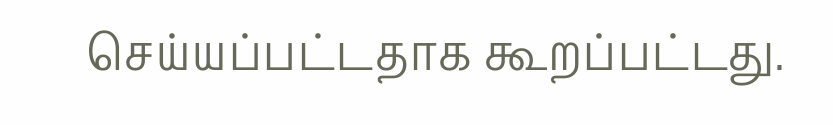செய்யப்பட்டதாக கூறப்பட்டது.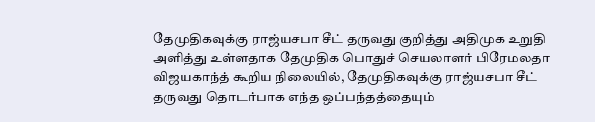தேமுதிகவுக்கு ராஜ்யசபா சீட் தருவது குறித்து அதிமுக உறுதி அளித்து உள்ளதாக தேமுதிக பொதுச் செயலாளர் பிரேமலதா விஜயகாந்த் கூறிய நிலையில், தேமுதிகவுக்கு ராஜ்யசபா சீட் தருவது தொடர்பாக எந்த ஒப்பந்தத்தையும்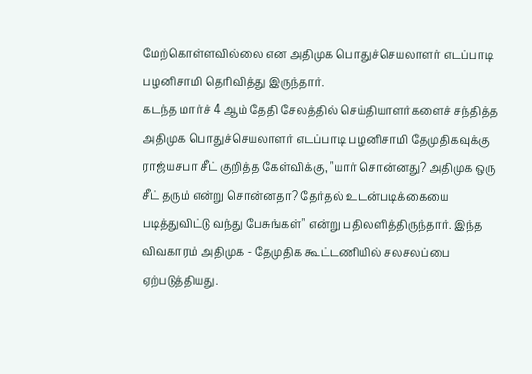மேற்கொள்ளவில்லை என அதிமுக பொதுச்செயலாளர் எடப்பாடி பழனிசாமி தெரிவித்து இருந்தார்.
கடந்த மார்ச் 4 ஆம் தேதி சேலத்தில் செய்தியாளர்களைச் சந்தித்த அதிமுக பொதுச்செயலாளர் எடப்பாடி பழனிசாமி தேமுதிகவுக்கு ராஜ்யசபா சீட் குறித்த கேள்விக்கு, "யார் சொன்னது? அதிமுக ஒரு சீட் தரும் என்று சொன்னதா? தேர்தல் உடன்படிக்கையை படித்துவிட்டு வந்து பேசுங்கள்" என்று பதிலளித்திருந்தார். இந்த விவகாரம் அதிமுக - தேமுதிக கூட்டணியில் சலசலப்பை ஏற்படுத்தியது.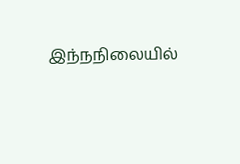இந்நநிலையில்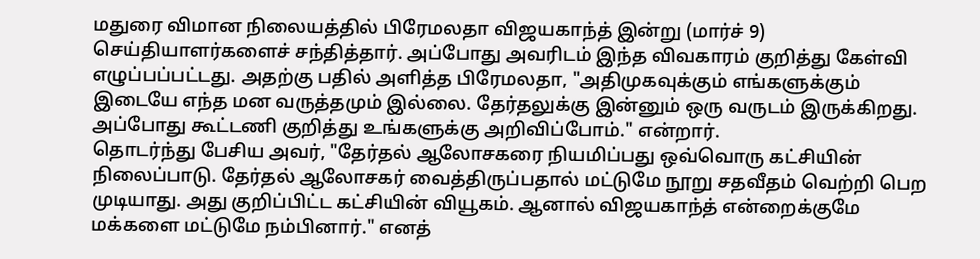மதுரை விமான நிலையத்தில் பிரேமலதா விஜயகாந்த் இன்று (மார்ச் 9) செய்தியாளர்களைச் சந்தித்தார். அப்போது அவரிடம் இந்த விவகாரம் குறித்து கேள்வி எழுப்பப்பட்டது. அதற்கு பதில் அளித்த பிரேமலதா, "அதிமுகவுக்கும் எங்களுக்கும் இடையே எந்த மன வருத்தமும் இல்லை. தேர்தலுக்கு இன்னும் ஒரு வருடம் இருக்கிறது. அப்போது கூட்டணி குறித்து உங்களுக்கு அறிவிப்போம்." என்றார்.
தொடர்ந்து பேசிய அவர், "தேர்தல் ஆலோசகரை நியமிப்பது ஒவ்வொரு கட்சியின் நிலைப்பாடு. தேர்தல் ஆலோசகர் வைத்திருப்பதால் மட்டுமே நூறு சதவீதம் வெற்றி பெற முடியாது. அது குறிப்பிட்ட கட்சியின் வியூகம். ஆனால் விஜயகாந்த் என்றைக்குமே மக்களை மட்டுமே நம்பினார்." எனத்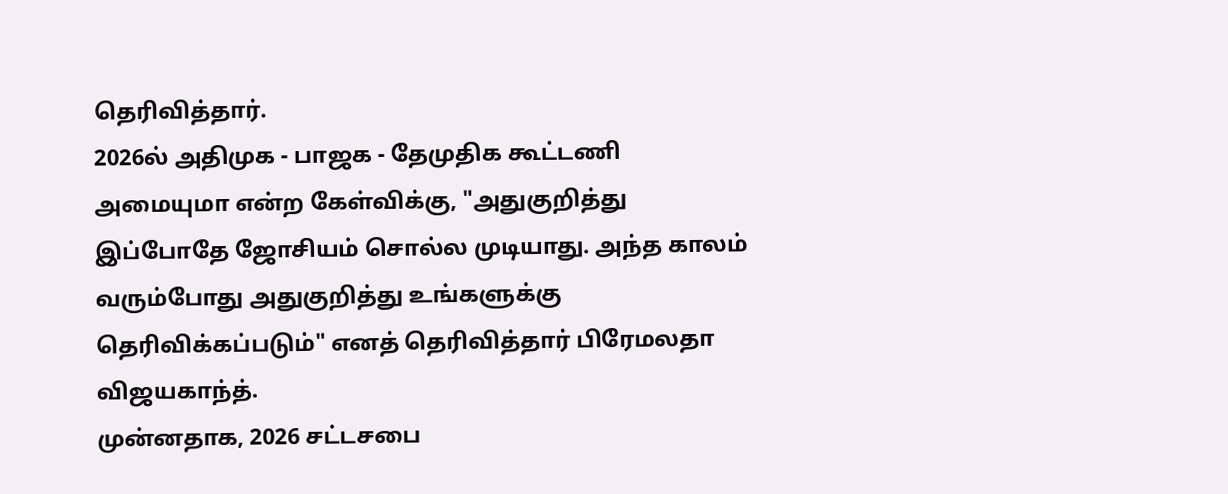தெரிவித்தார்.
2026ல் அதிமுக - பாஜக - தேமுதிக கூட்டணி அமையுமா என்ற கேள்விக்கு, "அதுகுறித்து இப்போதே ஜோசியம் சொல்ல முடியாது. அந்த காலம் வரும்போது அதுகுறித்து உங்களுக்கு தெரிவிக்கப்படும்" எனத் தெரிவித்தார் பிரேமலதா விஜயகாந்த்.
முன்னதாக, 2026 சட்டசபை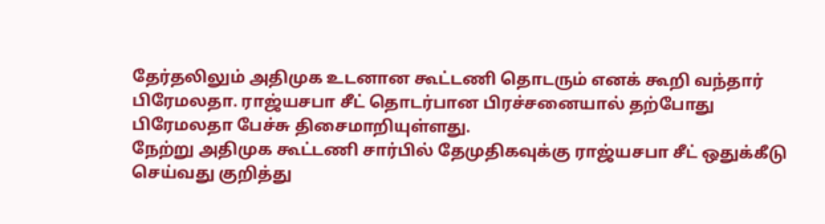தேர்தலிலும் அதிமுக உடனான கூட்டணி தொடரும் எனக் கூறி வந்தார் பிரேமலதா. ராஜ்யசபா சீட் தொடர்பான பிரச்சனையால் தற்போது பிரேமலதா பேச்சு திசைமாறியுள்ளது.
நேற்று அதிமுக கூட்டணி சார்பில் தேமுதிகவுக்கு ராஜ்யசபா சீட் ஒதுக்கீடு செய்வது குறித்து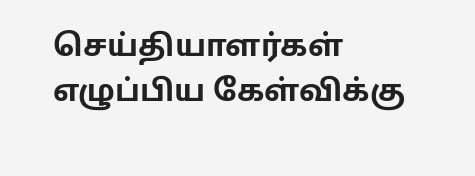செய்தியாளர்கள் எழுப்பிய கேள்விக்கு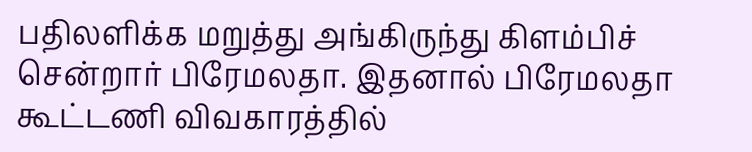பதிலளிக்க மறுத்து அங்கிருந்து கிளம்பிச் சென்றார் பிரேமலதா. இதனால் பிரேமலதா கூட்டணி விவகாரத்தில்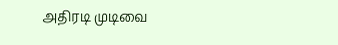அதிரடி முடிவை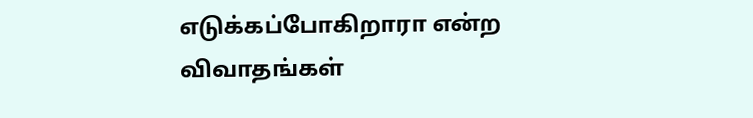எடுக்கப்போகிறாரா என்ற விவாதங்கள்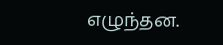எழுந்தன.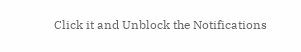Click it and Unblock the Notifications